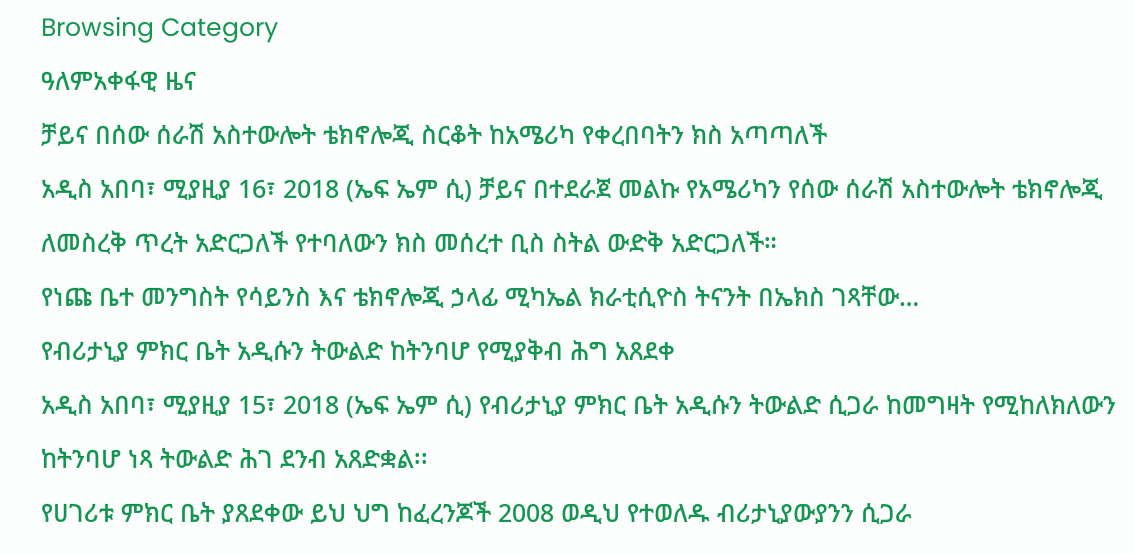Browsing Category
ዓለምአቀፋዊ ዜና
ቻይና በሰው ሰራሽ አስተውሎት ቴክኖሎጂ ስርቆት ከአሜሪካ የቀረበባትን ክስ አጣጣለች
አዲስ አበባ፣ ሚያዚያ 16፣ 2018 (ኤፍ ኤም ሲ) ቻይና በተደራጀ መልኩ የአሜሪካን የሰው ሰራሽ አስተውሎት ቴክኖሎጂ ለመስረቅ ጥረት አድርጋለች የተባለውን ክስ መሰረተ ቢስ ስትል ውድቅ አድርጋለች።
የነጩ ቤተ መንግስት የሳይንስ እና ቴክኖሎጂ ኃላፊ ሚካኤል ክራቲሲዮስ ትናንት በኤክስ ገጻቸው…
የብሪታኒያ ምክር ቤት አዲሱን ትውልድ ከትንባሆ የሚያቅብ ሕግ አጸደቀ
አዲስ አበባ፣ ሚያዚያ 15፣ 2018 (ኤፍ ኤም ሲ) የብሪታኒያ ምክር ቤት አዲሱን ትውልድ ሲጋራ ከመግዛት የሚከለክለውን ከትንባሆ ነጻ ትውልድ ሕገ ደንብ አጸድቋል፡፡
የሀገሪቱ ምክር ቤት ያጸደቀው ይህ ህግ ከፈረንጆች 2008 ወዲህ የተወለዱ ብሪታኒያውያንን ሲጋራ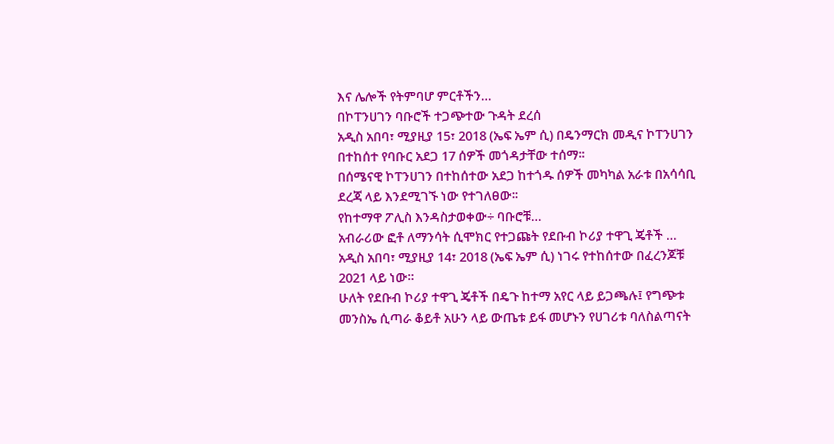እና ሌሎች የትምባሆ ምርቶችን…
በኮፐንሀገን ባቡሮች ተጋጭተው ጉዳት ደረሰ
አዲስ አበባ፣ ሚያዚያ 15፣ 2018 (ኤፍ ኤም ሲ) በዴንማርክ መዲና ኮፐንሀገን በተከሰተ የባቡር አደጋ 17 ሰዎች መጎዳታቸው ተሰማ፡፡
በሰሜናዊ ኮፐንሀገን በተከሰተው አደጋ ከተጎዱ ሰዎች መካካል አራቱ በአሳሳቢ ደረጃ ላይ እንደሚገኙ ነው የተገለፀው፡፡
የከተማዋ ፖሊስ እንዳስታወቀው÷ ባቡሮቹ…
አብራሪው ፎቶ ለማንሳት ሲሞክር የተጋጩት የደቡብ ኮሪያ ተዋጊ ጄቶች …
አዲስ አበባ፣ ሚያዚያ 14፣ 2018 (ኤፍ ኤም ሲ) ነገሩ የተከሰተው በፈረንጆቹ 2021 ላይ ነው።
ሁለት የደቡብ ኮሪያ ተዋጊ ጄቶች በዴጉ ከተማ አየር ላይ ይጋጫሉ፤ የግጭቱ መንስኤ ሲጣራ ቆይቶ አሁን ላይ ውጤቱ ይፋ መሆኑን የሀገሪቱ ባለስልጣናት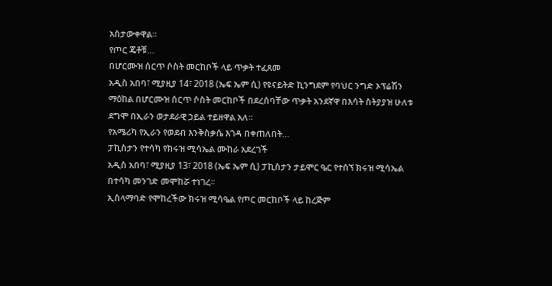አስታውቀዋል።
የጦር ጄቶቹ…
በሆርሙዝ ሰርጥ ሶስት መርከቦች ላይ ጥቃት ተፈጸመ
አዲስ አበባ፣ ሚያዚያ 14፣ 2018 (ኤፍ ኤም ሲ) የዩናይትድ ኪንግደም የባህር ንግድ ኦፕሬሽን ማዕከል በሆርሙዝ ሰርጥ ሶስት መርከቦች በደረሰባቸው ጥቃት አንደኛዋ በእሳት ስትያያዝ ሁለቱ ደግሞ በኢራን ወታደራዊ ኃይል ተይዘዋል አለ።
የአሜሪካ የኢራን የወደብ እንቅስቃሴ እገዳ በቀጠለበት…
ፓኪስታን የተሳካ የክሩዝ ሚሳኤል ሙከራ አደረገች
አዲስ አበባ፣ ሚያዚያ 13፣ 2018 (ኤፍ ኤም ሲ) ፓኪስታን ታይሞር ዔር የተሰኘ ክሩዝ ሚሳኤል በተሳካ መንገድ መሞከሯ ተነገረ፡፡
ኢስላማባድ የሞከረችው ክሩዝ ሚሳዔል የጦር መርከቦች ላይ ከረጅም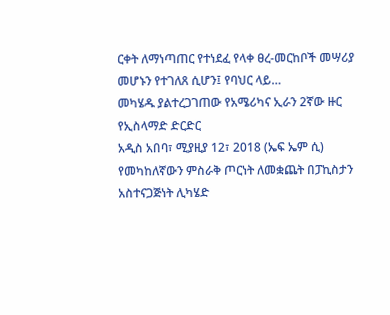ርቀት ለማነጣጠር የተነደፈ የላቀ ፀረ-መርከቦች መሣሪያ መሆኑን የተገለጸ ሲሆን፤ የባህር ላይ…
መካሄዱ ያልተረጋገጠው የአሜሪካና ኢራን 2ኛው ዙር የኢስላማድ ድርድር
አዲስ አበባ፣ ሚያዚያ 12፣ 2018 (ኤፍ ኤም ሲ) የመካከለኛውን ምስራቅ ጦርነት ለመቋጨት በፓኪስታን አስተናጋጅነት ሊካሄድ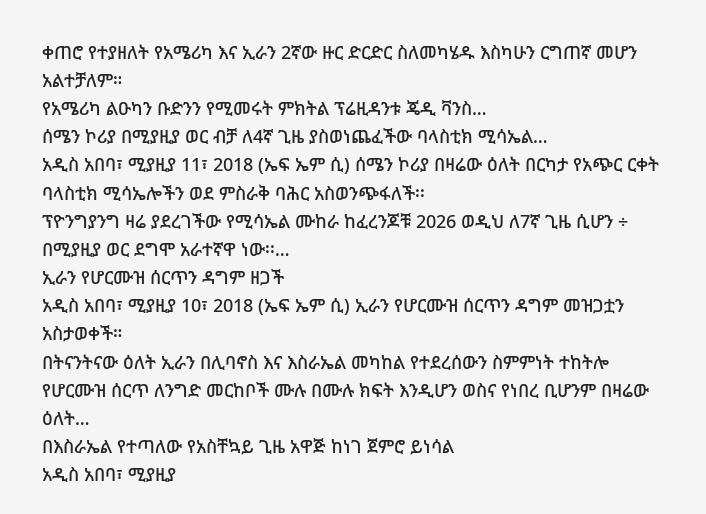ቀጠሮ የተያዘለት የአሜሪካ እና ኢራን 2ኛው ዙር ድርድር ስለመካሄዱ እስካሁን ርግጠኛ መሆን አልተቻለም።
የአሜሪካ ልዑካን ቡድንን የሚመሩት ምክትል ፕሬዚዳንቱ ጄዲ ቫንስ…
ሰሜን ኮሪያ በሚያዚያ ወር ብቻ ለ4ኛ ጊዜ ያስወነጨፈችው ባላስቲክ ሚሳኤል…
አዲስ አበባ፣ ሚያዚያ 11፣ 2018 (ኤፍ ኤም ሲ) ሰሜን ኮሪያ በዛሬው ዕለት በርካታ የአጭር ርቀት ባላስቲክ ሚሳኤሎችን ወደ ምስራቅ ባሕር አስወንጭፋለች፡፡
ፕዮንግያንግ ዛሬ ያደረገችው የሚሳኤል ሙከራ ከፈረንጆቹ 2026 ወዲህ ለ7ኛ ጊዜ ሲሆን ÷ በሚያዚያ ወር ደግሞ አራተኛዋ ነው፡፡…
ኢራን የሆርሙዝ ሰርጥን ዳግም ዘጋች
አዲስ አበባ፣ ሚያዚያ 10፣ 2018 (ኤፍ ኤም ሲ) ኢራን የሆርሙዝ ሰርጥን ዳግም መዝጋቷን አስታወቀች።
በትናንትናው ዕለት ኢራን በሊባኖስ እና እስራኤል መካከል የተደረሰውን ስምምነት ተከትሎ የሆርሙዝ ሰርጥ ለንግድ መርከቦች ሙሉ በሙሉ ክፍት እንዲሆን ወስና የነበረ ቢሆንም በዛሬው ዕለት…
በእስራኤል የተጣለው የአስቸኳይ ጊዜ አዋጅ ከነገ ጀምሮ ይነሳል
አዲስ አበባ፣ ሚያዚያ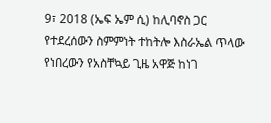9፣ 2018 (ኤፍ ኤም ሲ) ከሊባኖስ ጋር የተደረሰውን ስምምነት ተከትሎ እስራኤል ጥላው የነበረውን የአስቸኳይ ጊዜ አዋጅ ከነገ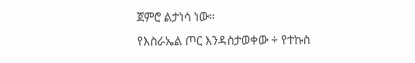ጀምሮ ልታነሳ ነው፡፡
የእስራኤል ጦር እንዳስታወቀው ÷ የተኩስ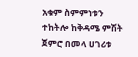አቁም ስምምነቱን ተከትሎ ከቅዳሜ ምሽት ጀምሮ በመላ ሀገሪቱ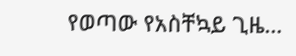የወጣው የአስቸኳይ ጊዜ…